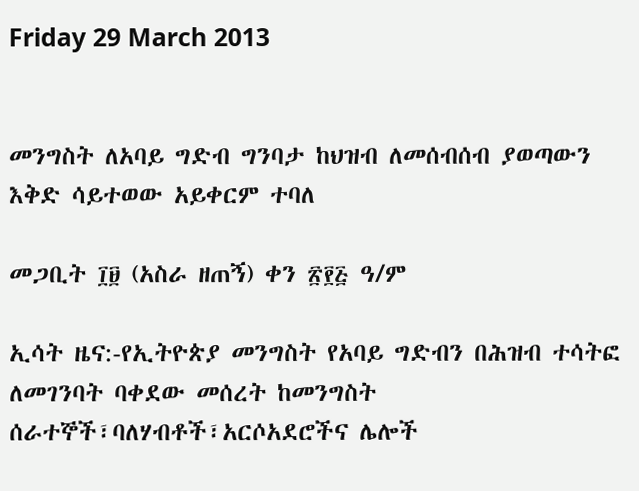Friday 29 March 2013


መንግስት ለአባይ ግድብ ግንባታ ከህዝብ ለመሰብሰብ ያወጣውን እቅድ ሳይተወው አይቀርም ተባለ

መጋቢት ፲፱ (አስራ ዘጠኝ) ቀን ፳፻፭ ዓ/ም

ኢሳት ዜና:-የኢትዮጵያ መንግስት የአባይ ግድብን በሕዝብ ተሳትፎ ለመገንባት ባቀደው መሰረት ከመንግስት ሰራተኞች፣ባለሃብቶች፣አርሶአደሮችና ሌሎች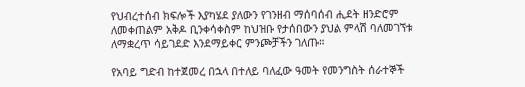የህብረተሰብ ክፍሎች እያካሄደ ያለውን የገንዘብ ማሰባሰብ ሒደት ዘንድሮም ለመቀጠልም አቅዶ ቢንቀሳቀስም ከህዝቡ የታሰበውን ያህል ምላሽ ባለመገኘቱ ለማቋረጥ ሳይገደድ እንደማይቀር ምንጮቻችን ገለጡ።

የአባይ ግድብ ከተጀመረ በኋላ በተለይ ባለፈው ዓመት የመንግስት ሰራተኞች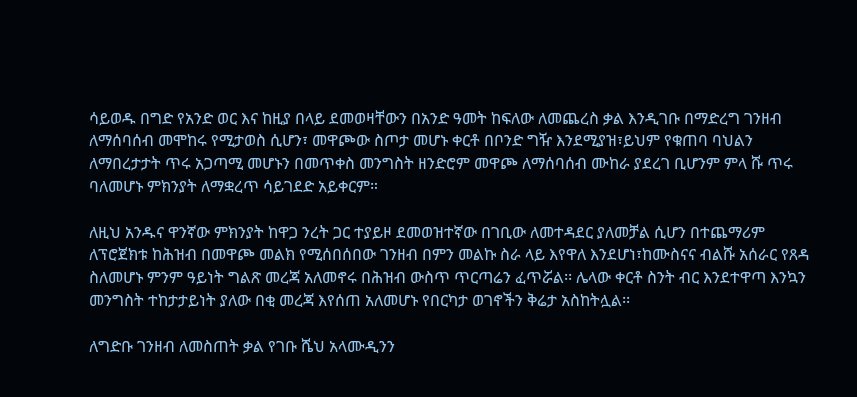ሳይወዱ በግድ የአንድ ወር እና ከዚያ በላይ ደመወዛቸውን በአንድ ዓመት ከፍለው ለመጨረስ ቃል እንዲገቡ በማድረግ ገንዘብ ለማሰባሰብ መሞከሩ የሚታወስ ሲሆን፣ መዋጮው ስጦታ መሆኑ ቀርቶ በቦንድ ግዥ እንደሚያዝ፣ይህም የቁጠባ ባህልን ለማበረታታት ጥሩ አጋጣሚ መሆኑን በመጥቀስ መንግስት ዘንድሮም መዋጮ ለማሰባሰብ ሙከራ ያደረገ ቢሆንም ምላ ሹ ጥሩ ባለመሆኑ ምክንያት ለማቋረጥ ሳይገደድ አይቀርም።

ለዚህ አንዱና ዋንኛው ምክንያት ከዋጋ ንረት ጋር ተያይዞ ደመወዝተኛው በገቢው ለመተዳደር ያለመቻል ሲሆን በተጨማሪም ለፕሮጀክቱ ከሕዝብ በመዋጮ መልክ የሚሰበሰበው ገንዘብ በምን መልኩ ስራ ላይ እየዋለ እንደሆነ፣ከሙስናና ብልሹ አሰራር የጸዳ ስለመሆኑ ምንም ዓይነት ግልጽ መረጃ አለመኖሩ በሕዝብ ውስጥ ጥርጣሬን ፈጥሯል፡፡ ሌላው ቀርቶ ስንት ብር እንደተዋጣ እንኳን መንግስት ተከታታይነት ያለው በቂ መረጃ እየሰጠ አለመሆኑ የበርካታ ወገኖችን ቅሬታ አስከትሏል፡፡

ለግድቡ ገንዘብ ለመስጠት ቃል የገቡ ሼህ አላሙዲንን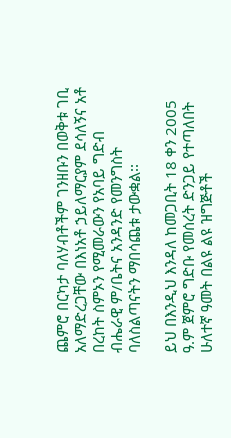ጨምሮ በርካታ ባለሃብቶችም ገንዘቡን በወቅቱ ገቢ አለማድረጋቸው በእነአቶ ኃይለማርያም ደሳለኝና አቶ በረከት ስምኦን የሚመራውን የአባይ ግድብ ብሔራዊ ም/ቤትና አንዳንድ የመንግስት ባለስልጣናትን ማበሳጨቱ ታውቋል፡፡

ይህ በእንዲህ እንዳለ ከመጋቢት 18 ቀን 2005 ዓ.ም ጀምሮ ግድቡ የመሰረት ድንጋይ የተጣለበት ሁለተኛ ዓመት በልዩ ልዩ ዝግጅቶች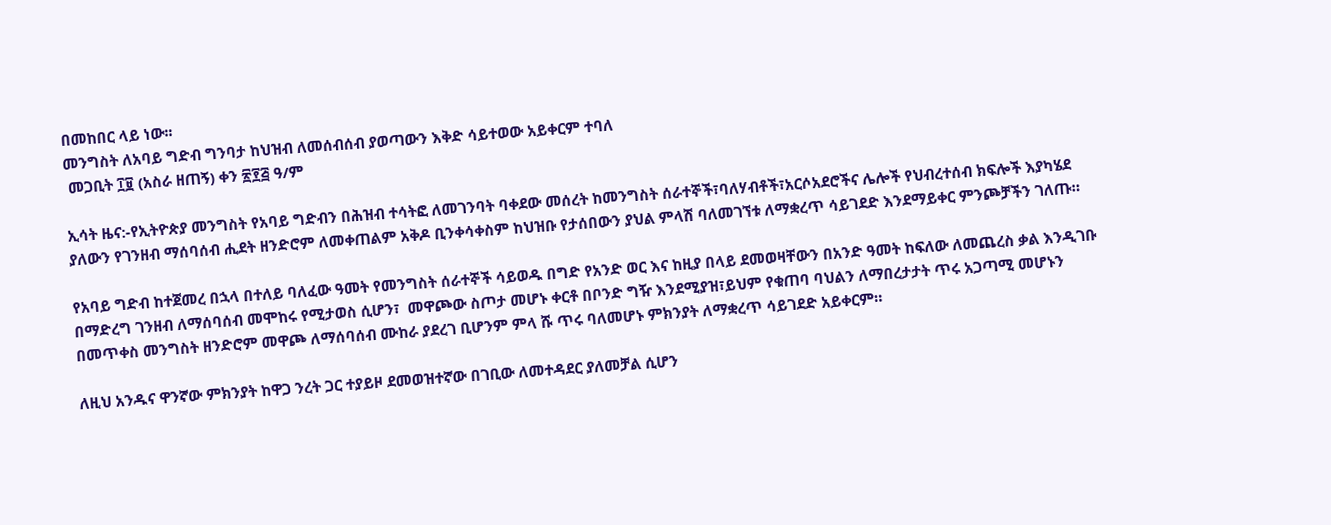በመከበር ላይ ነው፡፡
መንግስት ለአባይ ግድብ ግንባታ ከህዝብ ለመሰብሰብ ያወጣውን እቅድ ሳይተወው አይቀርም ተባለ
 መጋቢት ፲፱ (አስራ ዘጠኝ) ቀን ፳፻፭ ዓ/ም

ኢሳት ዜና:-የኢትዮጵያ መንግስት የአባይ ግድብን በሕዝብ ተሳትፎ ለመገንባት ባቀደው መሰረት ከመንግስት ሰራተኞች፣ባለሃብቶች፣አርሶአደሮችና ሌሎች የህብረተሰብ ክፍሎች እያካሄደ ያለውን የገንዘብ ማሰባሰብ ሒደት ዘንድሮም ለመቀጠልም አቅዶ ቢንቀሳቀስም ከህዝቡ የታሰበውን ያህል ምላሽ ባለመገኘቱ ለማቋረጥ ሳይገደድ እንደማይቀር ምንጮቻችን ገለጡ።

የአባይ ግድብ ከተጀመረ በኋላ በተለይ ባለፈው ዓመት የመንግስት ሰራተኞች ሳይወዱ በግድ የአንድ ወር እና ከዚያ በላይ ደመወዛቸውን በአንድ ዓመት ከፍለው ለመጨረስ ቃል እንዲገቡ በማድረግ ገንዘብ ለማሰባሰብ መሞከሩ የሚታወስ ሲሆን፣  መዋጮው ስጦታ መሆኑ ቀርቶ በቦንድ ግዥ እንደሚያዝ፣ይህም የቁጠባ ባህልን ለማበረታታት ጥሩ አጋጣሚ መሆኑን በመጥቀስ መንግስት ዘንድሮም መዋጮ ለማሰባሰብ ሙከራ ያደረገ ቢሆንም ምላ ሹ ጥሩ ባለመሆኑ ምክንያት ለማቋረጥ ሳይገደድ አይቀርም።

ለዚህ አንዱና ዋንኛው ምክንያት ከዋጋ ንረት ጋር ተያይዞ ደመወዝተኛው በገቢው ለመተዳደር ያለመቻል ሲሆን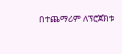በተጨማሪም ለፕሮጀክቱ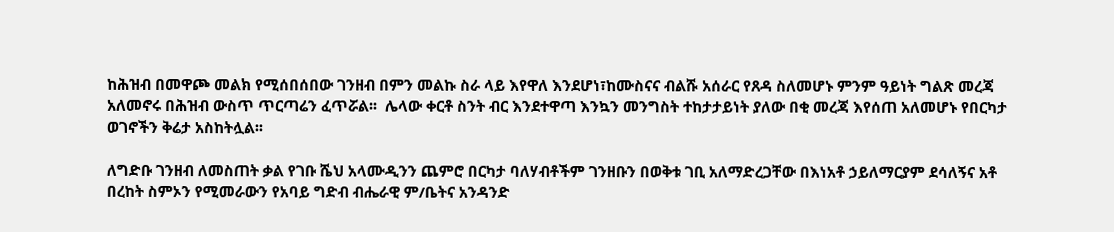ከሕዝብ በመዋጮ መልክ የሚሰበሰበው ገንዘብ በምን መልኩ ስራ ላይ እየዋለ እንደሆነ፣ከሙስናና ብልሹ አሰራር የጸዳ ስለመሆኑ ምንም ዓይነት ግልጽ መረጃ አለመኖሩ በሕዝብ ውስጥ ጥርጣሬን ፈጥሯል፡፡  ሌላው ቀርቶ ስንት ብር እንደተዋጣ እንኳን መንግስት ተከታታይነት ያለው በቂ መረጃ እየሰጠ አለመሆኑ የበርካታ ወገኖችን ቅሬታ አስከትሏል፡፡

ለግድቡ ገንዘብ ለመስጠት ቃል የገቡ ሼህ አላሙዲንን ጨምሮ በርካታ ባለሃብቶችም ገንዘቡን በወቅቱ ገቢ አለማድረጋቸው በእነአቶ ኃይለማርያም ደሳለኝና አቶ በረከት ስምኦን የሚመራውን የአባይ ግድብ ብሔራዊ ም/ቤትና አንዳንድ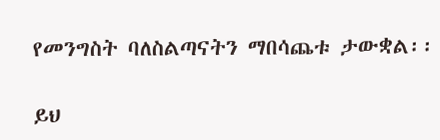የመንግስት ባለስልጣናትን ማበሳጨቱ ታውቋል፡፡

ይህ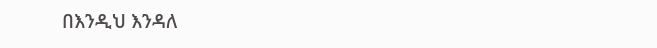በእንዲህ እንዳለ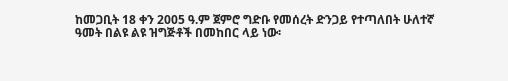ከመጋቢት 18 ቀን 2005 ዓ.ም ጀምሮ ግድቡ የመሰረት ድንጋይ የተጣለበት ሁለተኛ ዓመት በልዩ ልዩ ዝግጅቶች በመከበር ላይ ነው፡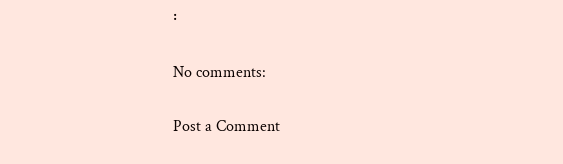፡

No comments:

Post a Comment